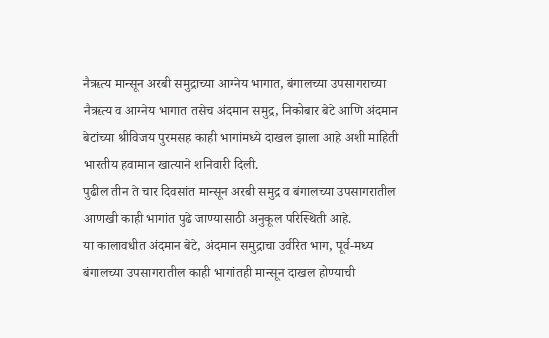नैऋत्य मान्सून अरबी समुद्राच्या आग्नेय भागात, बंगालच्या उपसागराच्या नैऋत्य व आग्नेय भागात तसेच अंदमान समुद्र, निकोबार बेटे आणि अंदमान बेटांच्या श्रीविजय पुरमसह काही भागांमध्ये दाखल झाला आहे अशी माहिती भारतीय हवामान खात्याने शनिवारी दिली.
पुढील तीन ते चार दिवसांत मान्सून अरबी समुद्र व बंगालच्या उपसागरातील आणखी काही भागांत पुढे जाण्यासाठी अनुकूल परिस्थिती आहे.
या कालावधीत अंदमान बेटे, अंदमान समुद्राचा उर्वरित भाग, पूर्व-मध्य बंगालच्या उपसागरातील काही भागांतही मान्सून दाखल होण्याची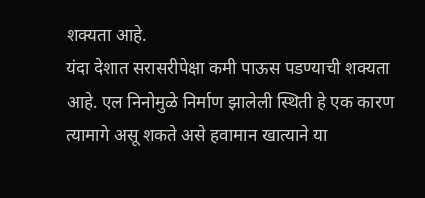शक्यता आहे.
यंदा देशात सरासरीपेक्षा कमी पाऊस पडण्याची शक्यता आहे. एल निनोमुळे निर्माण झालेली स्थिती हे एक कारण त्यामागे असू शकते असे हवामान खात्याने या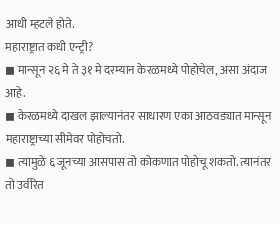आधी म्हटले होते.
महाराष्ट्रात कधी एन्ट्री?
◼ मान्सून २६ मे ते ३१ मे दरम्यान केरळमध्ये पोहोचेल, असा अंदाज आहे.
◼ केरळमध्ये दाखल झाल्यानंतर साधारण एका आठवड्यात मान्सून महाराष्ट्राच्या सीमेवर पोहोचतो.
◼ त्यामुळे ६ जूनच्या आसपास तो कोकणात पोहोचू शकतो. त्यानंतर तो उर्वरित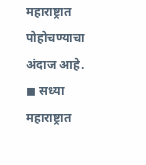महाराष्ट्रात पोहोचण्याचा अंदाज आहे.
◼ सध्या महाराष्ट्रात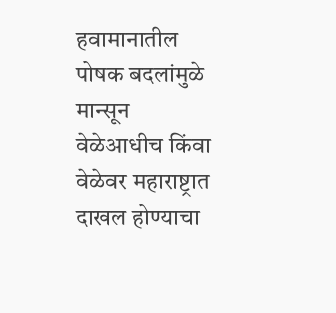हवामानातील पोषक बदलांमुळे मान्सून वेळेआधीच किंवा वेळेवर महाराष्ट्रात दाखल होण्याचा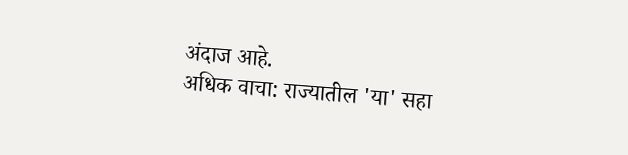अंदाज आहे.
अधिक वाचा: राज्यातील 'या' सहा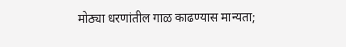मोठ्या धरणांतील गाळ काढण्यास मान्यता;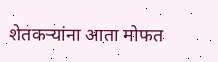शेतकऱ्यांना आता मोफत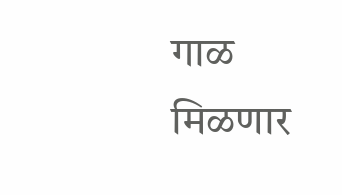गाळ मिळणार